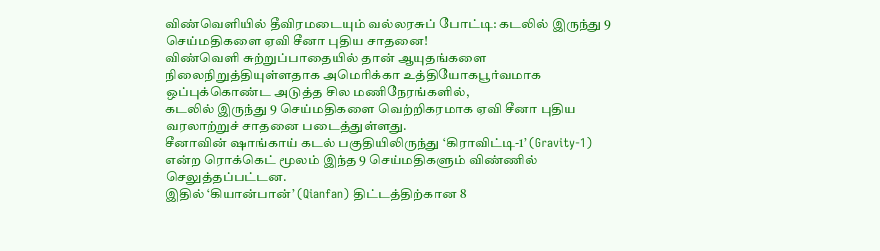விண்வெளியில் தீவிரமடையும் வல்லரசுப் போட்டி: கடலில் இருந்து 9 செய்மதிகளை ஏவி சீனா புதிய சாதனை!
விண்வெளி சுற்றுப்பாதையில் தான் ஆயுதங்களை நிலைநிறுத்தியுள்ளதாக அமெரிக்கா உத்தியோகபூர்வமாக ஒப்புக்கொண்ட அடுத்த சில மணிநேரங்களில்,
கடலில் இருந்து 9 செய்மதிகளை வெற்றிகரமாக ஏவி சீனா புதிய வரலாற்றுச் சாதனை படைத்துள்ளது.
சீனாவின் ஷாங்காய் கடல் பகுதியிலிருந்து ‘கிராவிட்டி-1’ (Gravity-1) என்ற ரொக்கெட் மூலம் இந்த 9 செய்மதிகளும் விண்ணில் செலுத்தப்பட்டன.
இதில் ‘கியான்பான்’ (Qianfan) திட்டத்திற்கான 8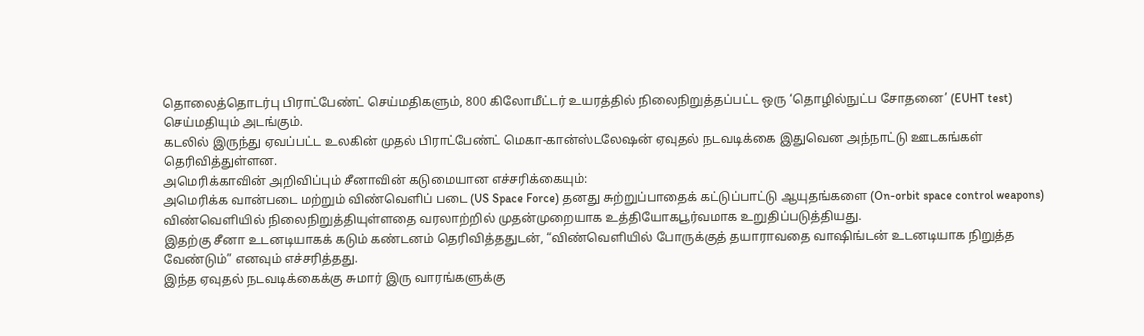தொலைத்தொடர்பு பிராட்பேண்ட் செய்மதிகளும், 800 கிலோமீட்டர் உயரத்தில் நிலைநிறுத்தப்பட்ட ஒரு ‘தொழில்நுட்ப சோதனை’ (EUHT test) செய்மதியும் அடங்கும்.
கடலில் இருந்து ஏவப்பட்ட உலகின் முதல் பிராட்பேண்ட் மெகா-கான்ஸ்டலேஷன் ஏவுதல் நடவடிக்கை இதுவென அந்நாட்டு ஊடகங்கள் தெரிவித்துள்ளன.
அமெரிக்காவின் அறிவிப்பும் சீனாவின் கடுமையான எச்சரிக்கையும்:
அமெரிக்க வான்படை மற்றும் விண்வெளிப் படை (US Space Force) தனது சுற்றுப்பாதைக் கட்டுப்பாட்டு ஆயுதங்களை (On-orbit space control weapons) விண்வெளியில் நிலைநிறுத்தியுள்ளதை வரலாற்றில் முதன்முறையாக உத்தியோகபூர்வமாக உறுதிப்படுத்தியது.
இதற்கு சீனா உடனடியாகக் கடும் கண்டனம் தெரிவித்ததுடன், “விண்வெளியில் போருக்குத் தயாராவதை வாஷிங்டன் உடனடியாக நிறுத்த வேண்டும்” எனவும் எச்சரித்தது.
இந்த ஏவுதல் நடவடிக்கைக்கு சுமார் இரு வாரங்களுக்கு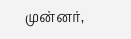முன்னர்,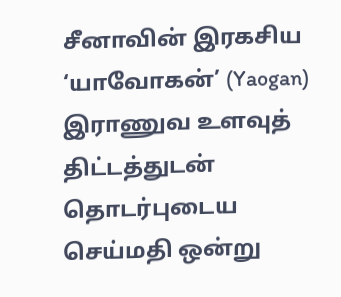சீனாவின் இரகசிய ‘யாவோகன்’ (Yaogan) இராணுவ உளவுத் திட்டத்துடன் தொடர்புடைய செய்மதி ஒன்று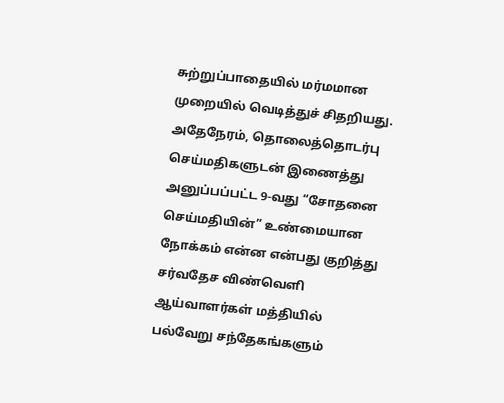சுற்றுப்பாதையில் மர்மமான முறையில் வெடித்துச் சிதறியது.
அதேநேரம், தொலைத்தொடர்பு செய்மதிகளுடன் இணைத்து அனுப்பப்பட்ட 9-வது “சோதனை செய்மதியின்” உண்மையான நோக்கம் என்ன என்பது குறித்து சர்வதேச விண்வெளி ஆய்வாளர்கள் மத்தியில் பல்வேறு சந்தேகங்களும்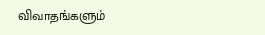விவாதங்களும்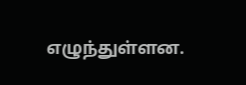எழுந்துள்ளன.